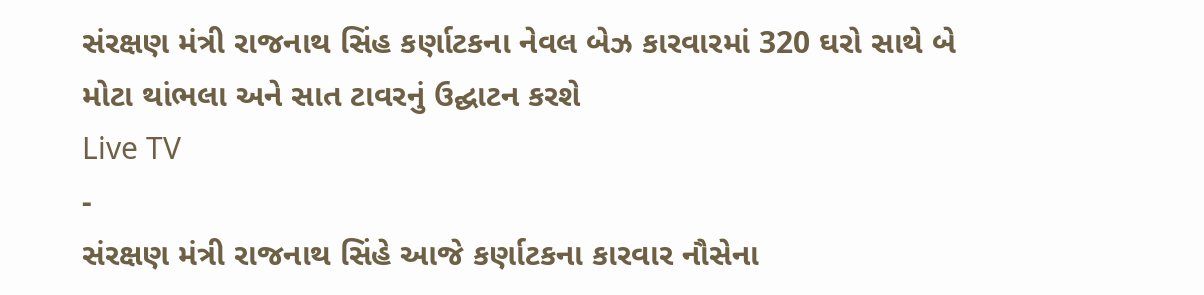સંરક્ષણ મંત્રી રાજનાથ સિંહ કર્ણાટકના નેવલ બેઝ કારવારમાં 320 ઘરો સાથે બે મોટા થાંભલા અને સાત ટાવરનું ઉદ્ઘાટન કરશે
Live TV
-
સંરક્ષણ મંત્રી રાજનાથ સિંહે આજે કર્ણાટકના કારવાર નૌસેના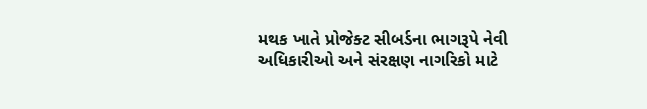મથક ખાતે પ્રોજેક્ટ સીબર્ડના ભાગરૂપે નેવી અધિકારીઓ અને સંરક્ષણ નાગરિકો માટે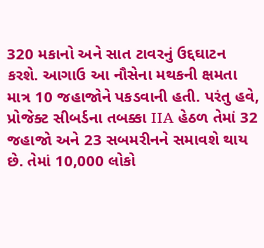320 મકાનો અને સાત ટાવરનું ઉદ્દઘાટન કરશે. આગાઉ આ નૌસેના મથકની ક્ષમતા માત્ર 10 જહાજોને પકડવાની હતી. પરંતુ હવે, પ્રોજેક્ટ સીબર્ડના તબક્કા IIA હેઠળ તેમાં 32 જહાજો અને 23 સબમરીનને સમાવશે થાય છે. તેમાં 10,000 લોકો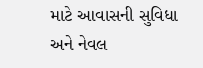માટે આવાસની સુવિધા અને નેવલ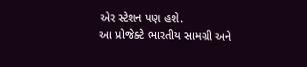એર સ્ટેશન પણ હશે.
આ પ્રોજેક્ટે ભારતીય સામગ્રી અને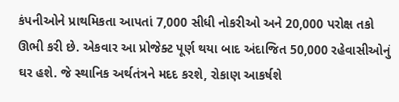કંપનીઓને પ્રાથમિકતા આપતાં 7,000 સીધી નોકરીઓ અને 20,000 પરોક્ષ તકો ઊભી કરી છે. એકવાર આ પ્રોજેક્ટ પૂર્ણ થયા બાદ અંદાજિત 50,000 રહેવાસીઓનું ઘર હશે. જે સ્થાનિક અર્થતંત્રને મદદ કરશે, રોકાણ આકર્ષશે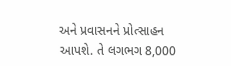અને પ્રવાસનને પ્રોત્સાહન આપશે. તે લગભગ 8,000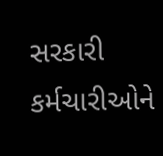સરકારી કર્મચારીઓને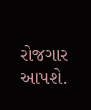રોજગાર આપશે.